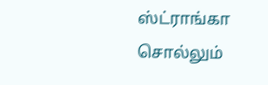ஸ்ட்ராங்கா சொல்லும்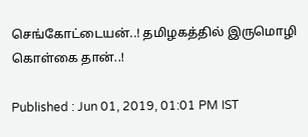செங்கோட்டையன்..! தமிழகத்தில் இருமொழி கொள்கை தான்..!

Published : Jun 01, 2019, 01:01 PM IST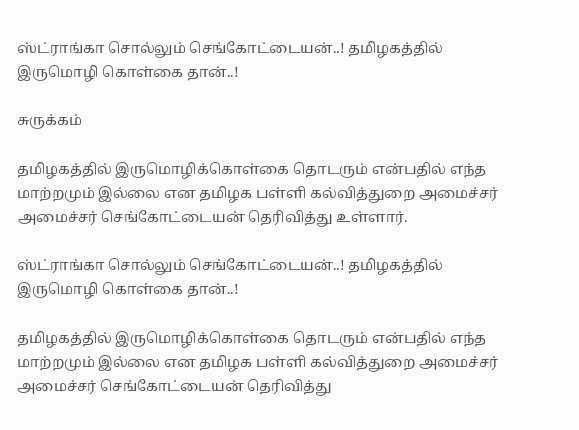ஸ்ட்ராங்கா சொல்லும் செங்கோட்டையன்..! தமிழகத்தில் இருமொழி கொள்கை தான்..!

சுருக்கம்

தமிழகத்தில் இருமொழிக்கொள்கை தொடரும் என்பதில் எந்த மாற்றமும் இல்லை என தமிழக பள்ளி கல்வித்துறை அமைச்சர் அமைச்சர் செங்கோட்டையன் தெரிவித்து உள்ளார்.

ஸ்ட்ராங்கா சொல்லும் செங்கோட்டையன்..! தமிழகத்தில் இருமொழி கொள்கை தான்..!

தமிழகத்தில் இருமொழிக்கொள்கை தொடரும் என்பதில் எந்த மாற்றமும் இல்லை என தமிழக பள்ளி கல்வித்துறை அமைச்சர் அமைச்சர் செங்கோட்டையன் தெரிவித்து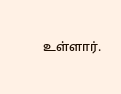உள்ளார்.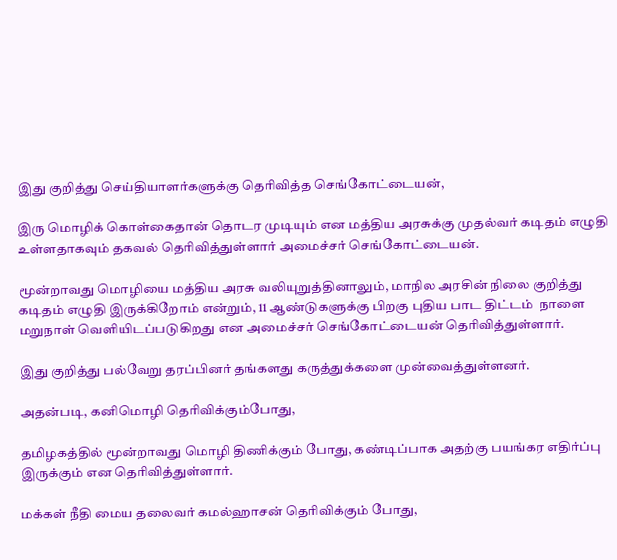இது குறித்து செய்தியாளர்களுக்கு தெரிவித்த செங்கோட்டையன்,

இரு மொழிக் கொள்கைதான் தொடர முடியும் என மத்திய அரசுக்கு முதல்வர் கடிதம் எழுதி உள்ளதாகவும் தகவல் தெரிவித்துள்ளார் அமைச்சர் செங்கோட்டையன்.

மூன்றாவது மொழியை மத்திய அரசு வலியுறுத்தினாலும், மாநில அரசின் நிலை குறித்து கடிதம் எழுதி இருக்கிறோம் என்றும், 11 ஆண்டுகளுக்கு பிறகு புதிய பாட திட்டம்  நாளை மறுநாள் வெளியிடப்படுகிறது என அமைச்சர் செங்கோட்டையன் தெரிவித்துள்ளார்.

இது குறித்து பல்வேறு தரப்பினர் தங்களது கருத்துக்களை முன்வைத்துள்ளனர்.

அதன்படி, கனிமொழி தெரிவிக்கும்போது,

தமிழகத்தில் மூன்றாவது மொழி திணிக்கும் போது, கண்டிப்பாக அதற்கு பயங்கர எதிர்ப்பு இருக்கும் என தெரிவித்துள்ளார்.

மக்கள் நீதி மைய தலைவர் கமல்ஹாசன் தெரிவிக்கும் போது,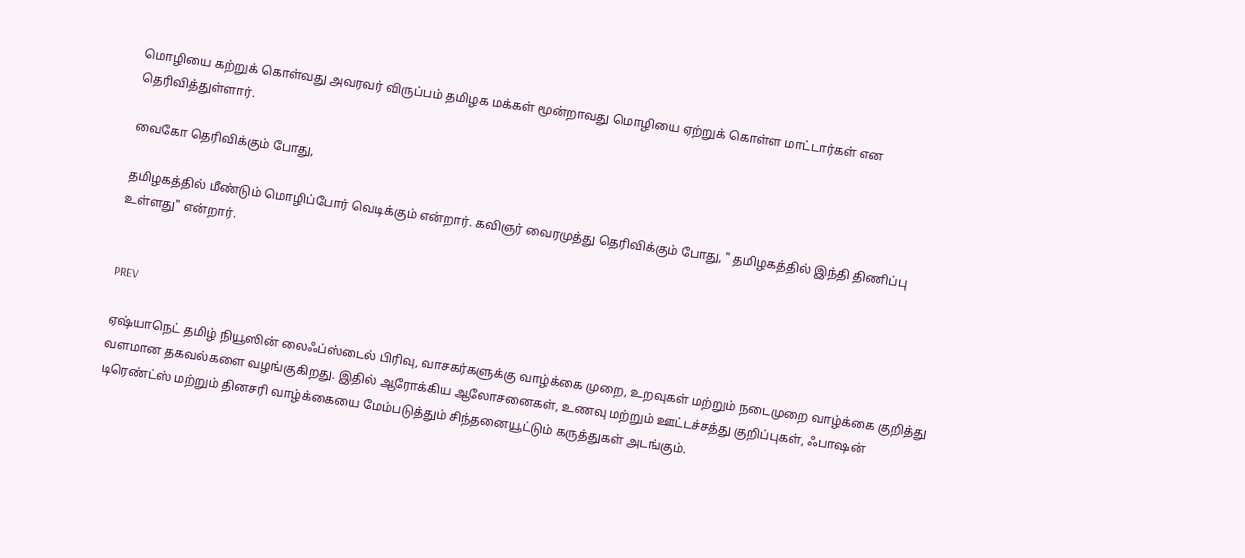மொழியை கற்றுக் கொள்வது அவரவர் விருப்பம் தமிழக மக்கள் மூன்றாவது மொழியை ஏற்றுக் கொள்ள மாட்டார்கள் என தெரிவித்துள்ளார்.

வைகோ தெரிவிக்கும் போது,

தமிழகத்தில் மீண்டும் மொழிப்போர் வெடிக்கும் என்றார். கவிஞர் வைரமுத்து தெரிவிக்கும் போது, " தமிழகத்தில் இந்தி திணிப்பு உள்ளது" என்றார்.


PREV

ஏஷ்யாநெட் தமிழ் நியூஸின் லைஃப்ஸ்டைல் பிரிவு, வாசகர்களுக்கு வாழ்க்கை முறை, உறவுகள் மற்றும் நடைமுறை வாழ்க்கை குறித்து வளமான தகவல்களை வழங்குகிறது. இதில் ஆரோக்கிய ஆலோசனைகள், உணவு மற்றும் ஊட்டச்சத்து குறிப்புகள், ஃபாஷன் டிரெண்ட்ஸ் மற்றும் தினசரி வாழ்க்கையை மேம்படுத்தும் சிந்தனையூட்டும் கருத்துகள் அடங்கும்.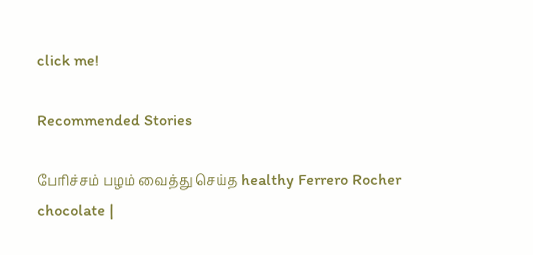click me!

Recommended Stories

பேரிச்சம் பழம் வைத்து செய்த healthy Ferrero Rocher chocolate |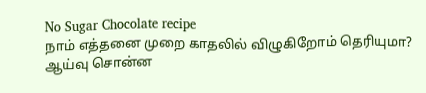No Sugar Chocolate recipe
நாம் எத்தனை முறை காதலில் விழுகிறோம் தெரியுமா? ஆய்வு சொன்ன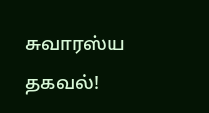சுவாரஸ்ய தகவல்!